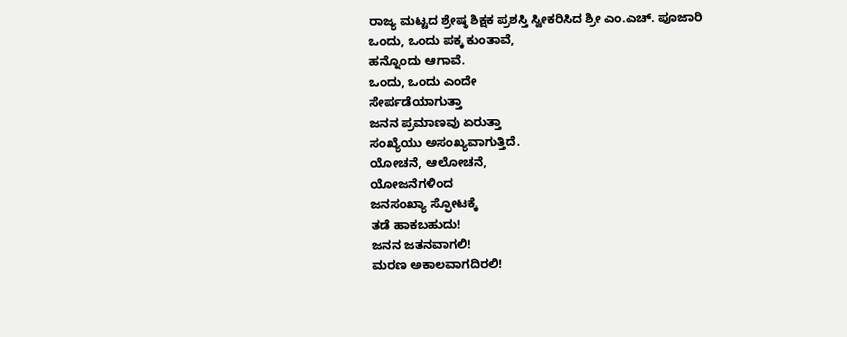ರಾಜ್ಯ ಮಟ್ಟದ ಶ್ರೇಷ್ಠ ಶಿಕ್ಷಕ ಪ್ರಶಸ್ತಿ ಸ್ವೀಕರಿಸಿದ ಶ್ರೀ ಎಂ.ಎಚ್. ಪೂಜಾರಿ
ಒಂದು, ಒಂದು ಪಕ್ಕ ಕುಂತಾವೆ,
ಹನ್ನೊಂದು ಆಗಾವೆ.
ಒಂದು, ಒಂದು ಎಂದೇ
ಸೇರ್ಪಡೆಯಾಗುತ್ತಾ
ಜನನ ಪ್ರಮಾಣವು ಏರುತ್ತಾ
ಸಂಖ್ಯೆಯು ಅಸಂಖ್ಯವಾಗುತ್ತಿದೆ.
ಯೋಚನೆ, ಆಲೋಚನೆ,
ಯೋಜನೆಗಳಿಂದ
ಜನಸಂಖ್ಯಾ ಸ್ಫೋಟಕ್ಕೆ
ತಡೆ ಹಾಕಬಹುದು!
ಜನನ ಜತನವಾಗಲಿ!
ಮರಣ ಅಕಾಲವಾಗದಿರಲಿ!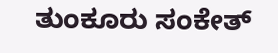ತುಂಕೂರು ಸಂಕೇತ್